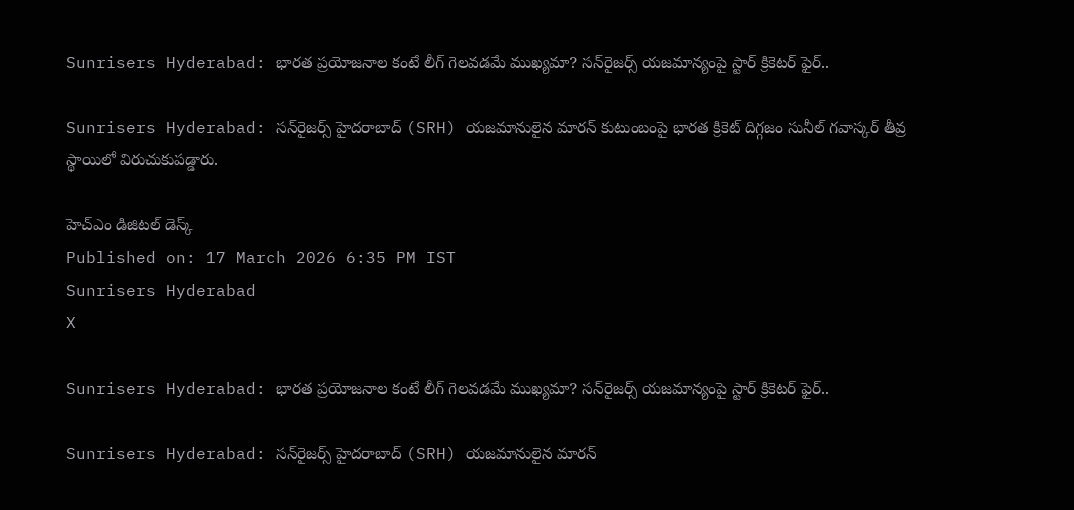Sunrisers Hyderabad: భారత ప్రయోజనాల కంటే లీగ్ గెలవడమే ముఖ్యమా? సన్‌రైజర్స్ యజమాన్యంపై స్టార్ క్రికెటర్ ఫైర్..

Sunrisers Hyderabad: సన్‌రైజర్స్ హైదరాబాద్ (SRH) యజమానులైన మారన్ కుటుంబంపై భారత క్రికెట్ దిగ్గజం సునీల్ గవాస్కర్ తీవ్ర స్థాయిలో విరుచుకుపడ్డారు.

హెచ్ఎం డిజిటల్ డెస్క్
Published on: 17 March 2026 6:35 PM IST
Sunrisers Hyderabad
X

Sunrisers Hyderabad: భారత ప్రయోజనాల కంటే లీగ్ గెలవడమే ముఖ్యమా? సన్‌రైజర్స్ యజమాన్యంపై స్టార్ క్రికెటర్ ఫైర్..

Sunrisers Hyderabad: సన్‌రైజర్స్ హైదరాబాద్ (SRH) యజమానులైన మారన్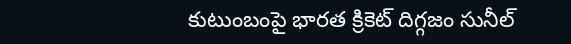కుటుంబంపై భారత క్రికెట్ దిగ్గజం సునీల్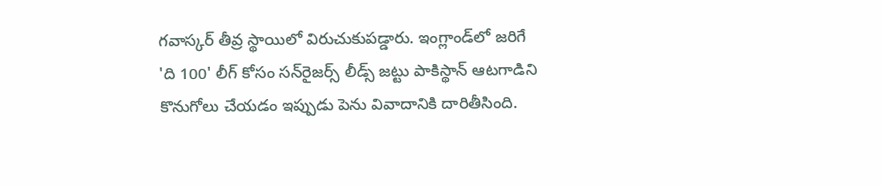గవాస్కర్ తీవ్ర స్థాయిలో విరుచుకుపడ్డారు. ఇంగ్లాండ్‌లో జరిగే 'ది 100' లీగ్ కోసం సన్‌రైజర్స్ లీడ్స్ జట్టు పాకిస్థాన్ ఆటగాడిని కొనుగోలు చేయడం ఇప్పుడు పెను వివాదానికి దారితీసింది.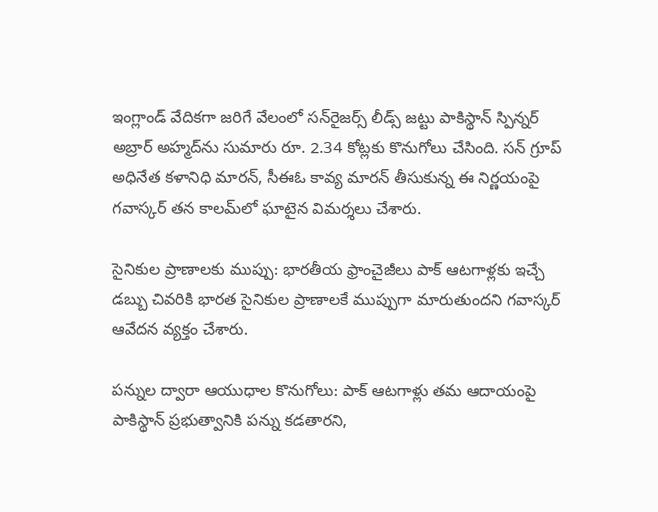ఇంగ్లాండ్ వేదికగా జరిగే వేలంలో సన్‌రైజర్స్ లీడ్స్ జట్టు పాకిస్థాన్ స్పిన్నర్ అబ్రార్ అహ్మద్‌ను సుమారు రూ. 2.34 కోట్లకు కొనుగోలు చేసింది. సన్ గ్రూప్ అధినేత కళానిధి మారన్, సీఈఓ కావ్య మారన్ తీసుకున్న ఈ నిర్ణయంపై గవాస్కర్ తన కాలమ్‌లో ఘాటైన విమర్శలు చేశారు.

సైనికుల ప్రాణాలకు ముప్పు: భారతీయ ఫ్రాంచైజీలు పాక్ ఆటగాళ్లకు ఇచ్చే డబ్బు చివరికి భారత సైనికుల ప్రాణాలకే ముప్పుగా మారుతుందని గవాస్కర్ ఆవేదన వ్యక్తం చేశారు.

పన్నుల ద్వారా ఆయుధాల కొనుగోలు: పాక్ ఆటగాళ్లు తమ ఆదాయంపై పాకిస్థాన్ ప్రభుత్వానికి పన్ను కడతారని,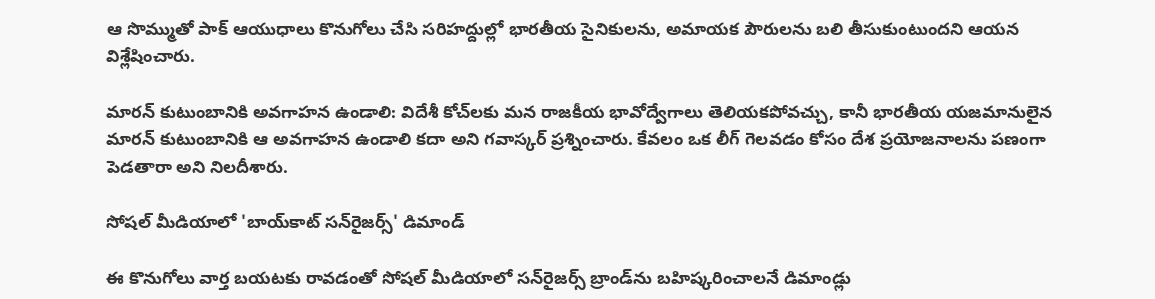ఆ సొమ్ముతో పాక్ ఆయుధాలు కొనుగోలు చేసి సరిహద్దుల్లో భారతీయ సైనికులను, అమాయక పౌరులను బలి తీసుకుంటుందని ఆయన విశ్లేషించారు.

మారన్ కుటుంబానికి అవగాహన ఉండాలి: విదేశీ కోచ్‌లకు మన రాజకీయ భావోద్వేగాలు తెలియకపోవచ్చు, కానీ భారతీయ యజమానులైన మారన్ కుటుంబానికి ఆ అవగాహన ఉండాలి కదా అని గవాస్కర్ ప్రశ్నించారు. కేవలం ఒక లీగ్ గెలవడం కోసం దేశ ప్రయోజనాలను పణంగా పెడతారా అని నిలదీశారు.

సోషల్ మీడియాలో 'బాయ్‌కాట్ సన్‌రైజర్స్' డిమాండ్

ఈ కొనుగోలు వార్త బయటకు రావడంతో సోషల్ మీడియాలో సన్‌రైజర్స్ బ్రాండ్‌ను బహిష్కరించాలనే డిమాండ్లు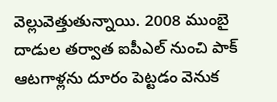వెల్లువెత్తుతున్నాయి. 2008 ముంబై దాడుల తర్వాత ఐపీఎల్ నుంచి పాక్ ఆటగాళ్లను దూరం పెట్టడం వెనుక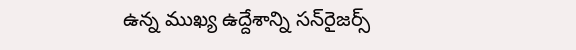ఉన్న ముఖ్య ఉద్దేశాన్ని సన్‌రైజర్స్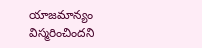యాజమాన్యం విస్మరించిందని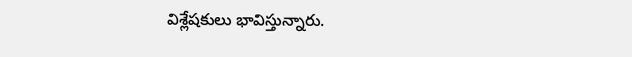విశ్లేషకులు భావిస్తున్నారు.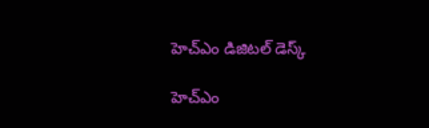హెచ్ఎం డిజిటల్ డెస్క్

హెచ్ఎం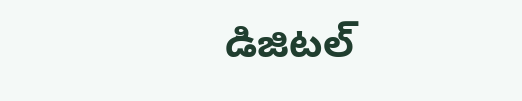డిజిటల్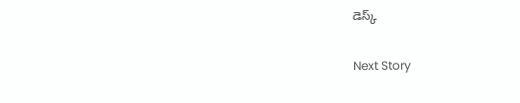డెస్క్

Next Story